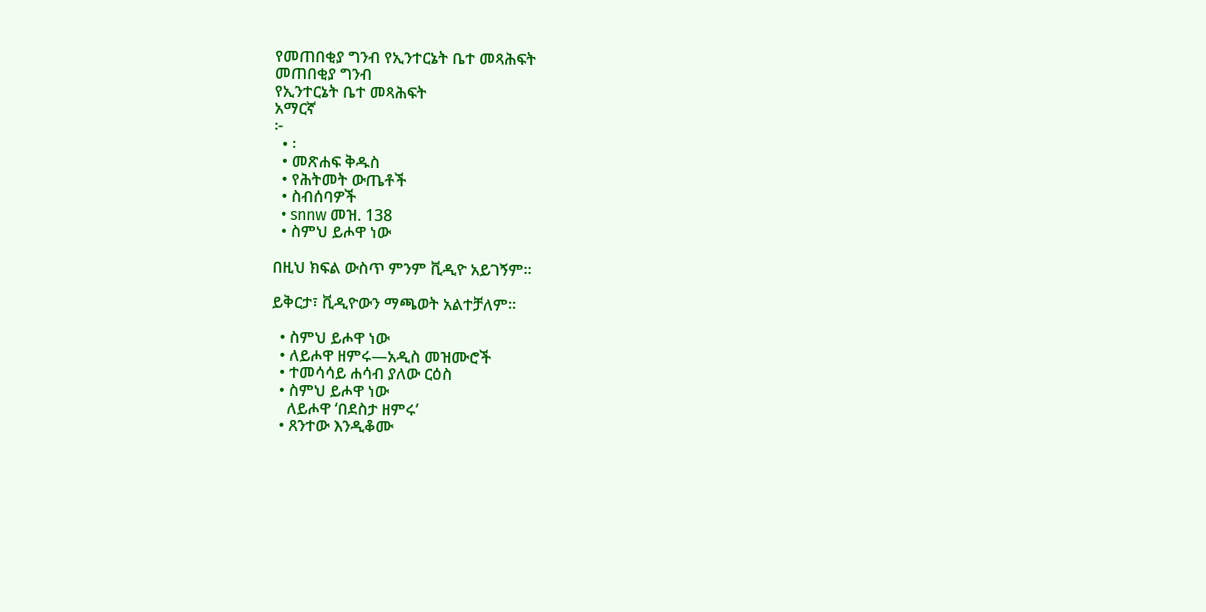የመጠበቂያ ግንብ የኢንተርኔት ቤተ መጻሕፍት
መጠበቂያ ግንብ
የኢንተርኔት ቤተ መጻሕፍት
አማርኛ
፦
  • ፡
  • መጽሐፍ ቅዱስ
  • የሕትመት ውጤቶች
  • ስብሰባዎች
  • snnw መዝ. 138
  • ስምህ ይሖዋ ነው

በዚህ ክፍል ውስጥ ምንም ቪዲዮ አይገኝም።

ይቅርታ፣ ቪዲዮውን ማጫወት አልተቻለም።

  • ስምህ ይሖዋ ነው
  • ለይሖዋ ዘምሩ—አዲስ መዝሙሮች
  • ተመሳሳይ ሐሳብ ያለው ርዕስ
  • ስምህ ይሖዋ ነው
    ለይሖዋ ‘በደስታ ዘምሩ’
  • ጸንተው እንዲቆሙ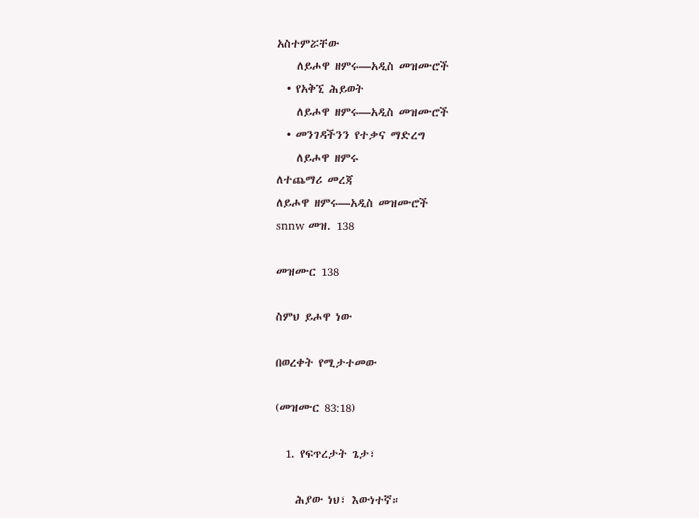አስተምሯቸው
    ለይሖዋ ዘምሩ—አዲስ መዝሙሮች
  • የአቅኚ ሕይወት
    ለይሖዋ ዘምሩ—አዲስ መዝሙሮች
  • መንገዳችንን የተቃና ማድረግ
    ለይሖዋ ዘምሩ
ለተጨማሪ መረጃ
ለይሖዋ ዘምሩ—አዲስ መዝሙሮች
snnw መዝ. 138

መዝሙር 138

ስምህ ይሖዋ ነው

በወረቀት የሚታተመው

(መዝሙር 83:18)

  1. የፍጥረታት ጌታ፣

    ሕያው ነህ፣ እውነተኛ።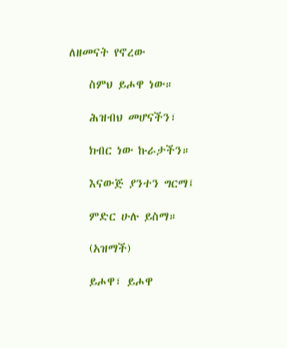ለዘመናት የኖረው

    ስምህ ይሖዋ ነው።

    ሕዝብህ መሆናችን፣

    ክብር ነው ኩራታችን።

    እናውጅ ያንተን ግርማ፤

    ምድር ሁሉ ይስማ።

    (አዝማች)

    ይሖዋ፣ ይሖዋ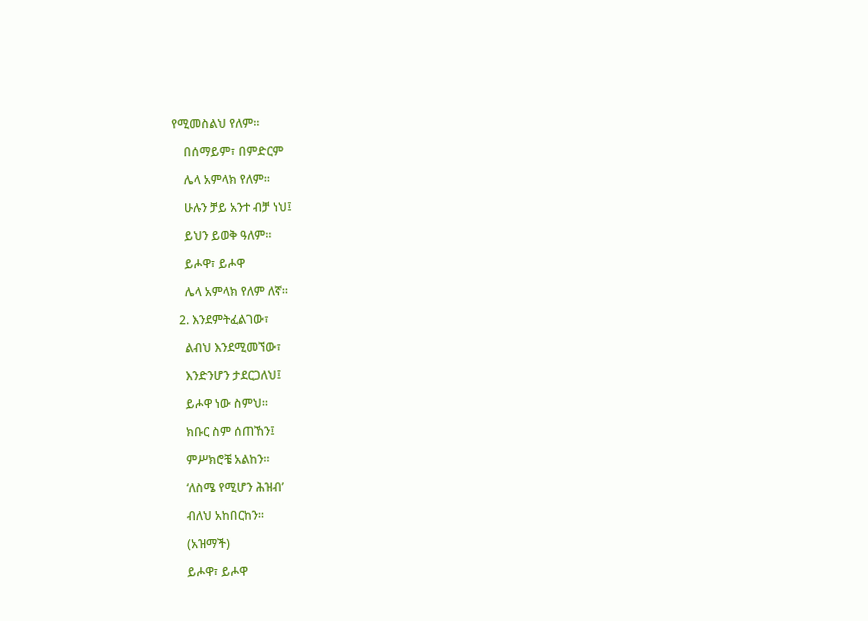የሚመስልህ የለም።

    በሰማይም፣ በምድርም

    ሌላ አምላክ የለም።

    ሁሉን ቻይ አንተ ብቻ ነህ፤

    ይህን ይወቅ ዓለም።

    ይሖዋ፣ ይሖዋ

    ሌላ አምላክ የለም ለኛ።

  2. እንደምትፈልገው፣

    ልብህ እንደሚመኘው፣

    እንድንሆን ታደርጋለህ፤

    ይሖዋ ነው ስምህ።

    ክቡር ስም ሰጠኸን፤

    ምሥክሮቼ አልከን።

    ‘ለስሜ የሚሆን ሕዝብ’

    ብለህ አከበርከን።

    (አዝማች)

    ይሖዋ፣ ይሖዋ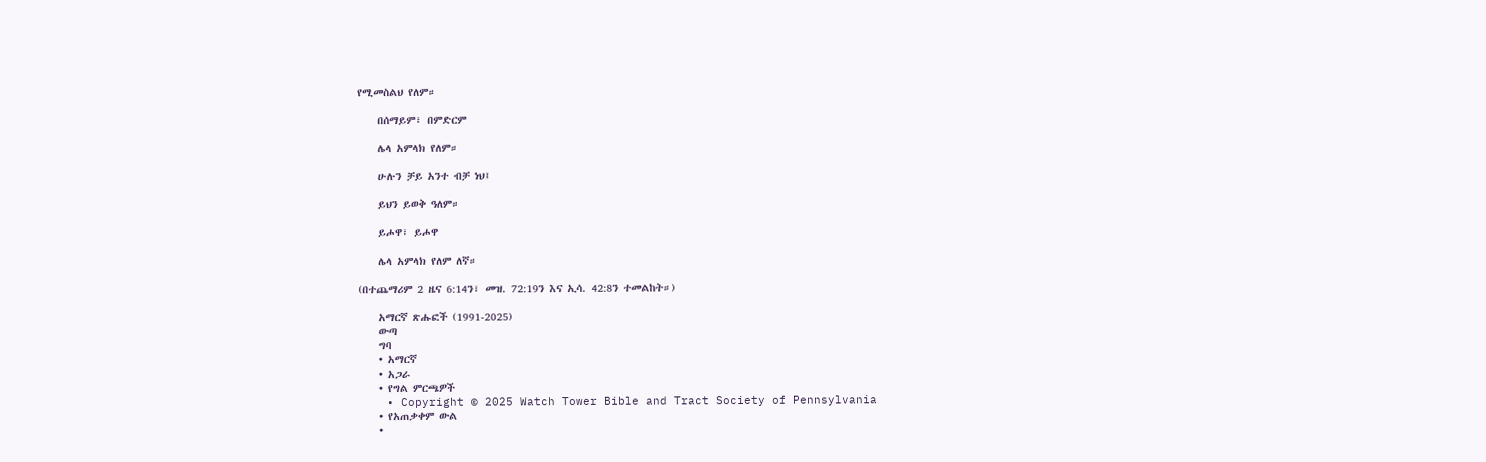የሚመስልህ የለም።

    በሰማይም፣ በምድርም

    ሌላ አምላክ የለም።

    ሁሉን ቻይ አንተ ብቻ ነህ፤

    ይህን ይወቅ ዓለም።

    ይሖዋ፣ ይሖዋ

    ሌላ አምላክ የለም ለኛ።

(በተጨማሪም 2 ዜና 6:14ን፣ መዝ. 72:19ን እና ኢሳ. 42:8ን ተመልከት።)

    አማርኛ ጽሑፎች (1991-2025)
    ውጣ
    ግባ
    • አማርኛ
    • አጋራ
    • የግል ምርጫዎች
    • Copyright © 2025 Watch Tower Bible and Tract Society of Pennsylvania
    • የአጠቃቀም ውል
    •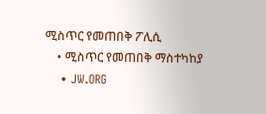ሚስጥር የመጠበቅ ፖሊሲ
    • ሚስጥር የመጠበቅ ማስተካከያ
    • JW.ORG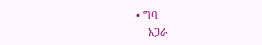• ግባ
    አጋራ